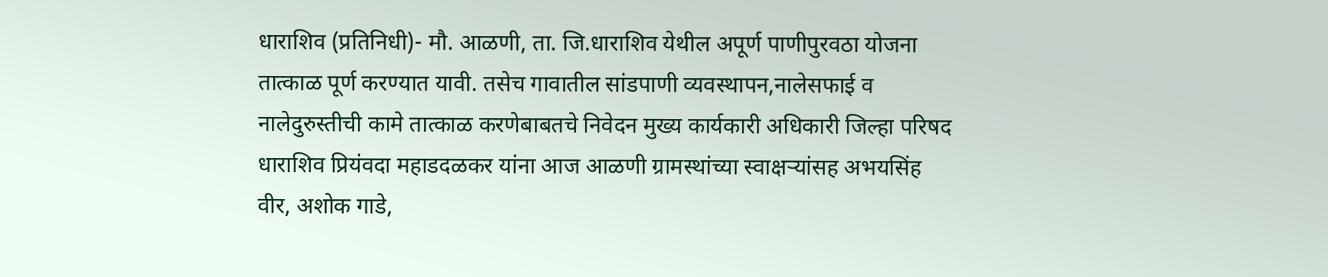धाराशिव (प्रतिनिधी)- मौ. आळणी, ता. जि.धाराशिव येथील अपूर्ण पाणीपुरवठा योजना तात्काळ पूर्ण करण्यात यावी. तसेच गावातील सांडपाणी व्यवस्थापन,नालेसफाई व नालेदुरुस्तीची कामे तात्काळ करणेबाबतचे निवेदन मुख्य कार्यकारी अधिकारी जिल्हा परिषद धाराशिव प्रियंवदा महाडदळकर यांना आज आळणी ग्रामस्थांच्या स्वाक्षऱ्यांसह अभयसिंह वीर, अशोक गाडे,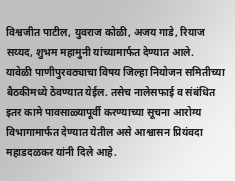विश्वजीत पाटील, युवराज कोळी, अजय गाडे, रियाज सय्यद, शुभम महामुनी यांच्यामार्फत देण्यात आले.
यावेळी पाणीपुरवठ्याचा विषय जिल्हा नियोजन समितीच्या बैठकीमध्ये ठेवण्यात येईल. तसेच नालेसफाई व संबंधित इतर कामे पावसाळ्यापूर्वी करण्याच्या सूचना आरोग्य विभागामार्फत देण्यात येतील असे आश्वासन प्रियंवदा महाडदळकर यांनी दिले आहे.